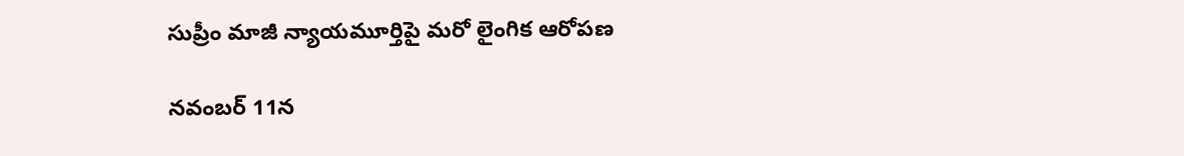సుప్రీం మాజీ న్యాయమూర్తిపై మరో లైంగిక ఆరోపణ

నవంబర్ 11న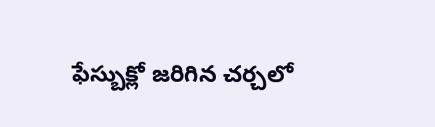ఫేస్బుక్లో జరిగిన చర్చలో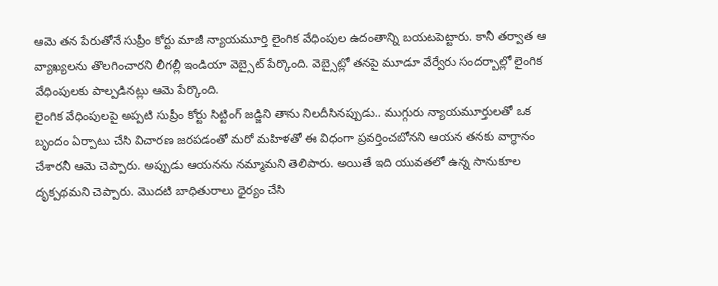ఆమె తన పేరుతోనే సుప్రీం కోర్టు మాజీ న్యాయమూర్తి లైంగిక వేధింపుల ఉదంతాన్ని బయటపెట్టారు. కానీ తర్వాత ఆ వ్యాఖ్యలను తొలగించారని లీగల్లీ ఇండియా వెబ్సైట్ పేర్కొంది. వెబ్సైట్లో తనపై మూడూ వేర్వేరు సందర్బాల్లో లైంగిక వేధింపులకు పాల్పడినట్లు ఆమె పేర్కొంది.
లైంగిక వేధింపులపై అప్పటి సుప్రీం కోర్టు సిట్టింగ్ జడ్జిని తాను నిలదీసినప్పుడు.. ముగ్గురు న్యాయమూర్తులతో ఒక బృందం ఏర్పాటు చేసి విచారణ జరపడంతో మరో మహిళతో ఈ విధంగా ప్రవర్తించబోనని ఆయన తనకు వాగ్ధానం చేశారనీ ఆమె చెప్పారు. అప్పుడు ఆయనను నమ్మామని తెలిపారు. అయితే ఇది యువతలో ఉన్న సానుకూల దృక్పథమని చెప్పారు. మొదటి బాధితురాలు ధైర్యం చేసి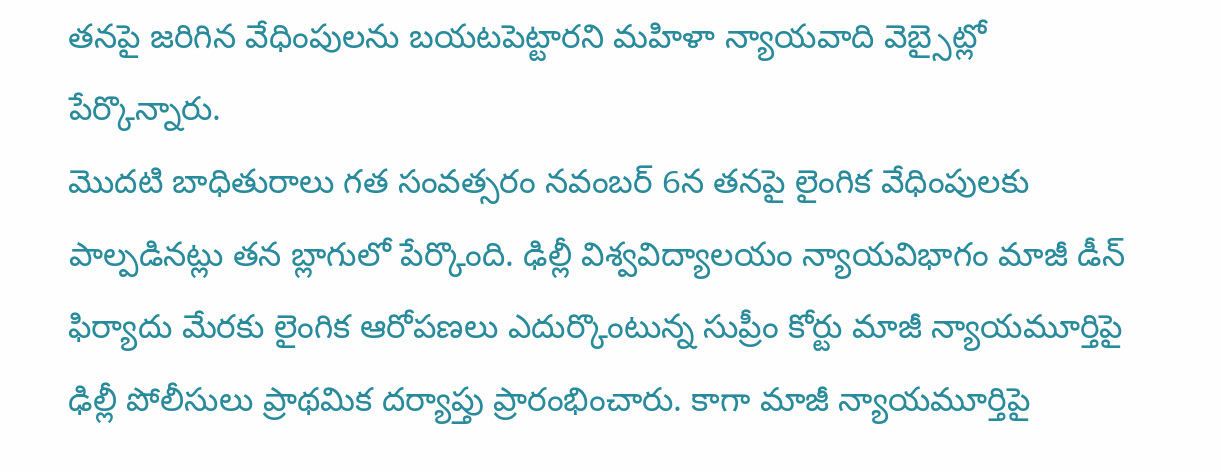తనపై జరిగిన వేధింపులను బయటపెట్టారని మహిళా న్యాయవాది వెబ్సైట్లో పేర్కొన్నారు.
మొదటి బాధితురాలు గత సంవత్సరం నవంబర్ 6న తనపై లైంగిక వేధింపులకు పాల్పడినట్లు తన బ్లాగులో పేర్కొంది. ఢిల్లీ విశ్వవిద్యాలయం న్యాయవిభాగం మాజీ డీన్ ఫిర్యాదు మేరకు లైంగిక ఆరోపణలు ఎదుర్కొంటున్న సుప్రీం కోర్టు మాజీ న్యాయమూర్తిపై ఢిల్లీ పోలీసులు ప్రాథమిక దర్యాప్తు ప్రారంభించారు. కాగా మాజీ న్యాయమూర్తిపై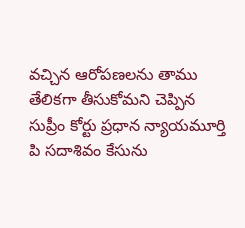వచ్చిన ఆరోపణలను తాము తేలికగా తీసుకోమని చెప్పిన సుప్రీం కోర్టు ప్రధాన న్యాయమూర్తి పి సదాశివం కేసును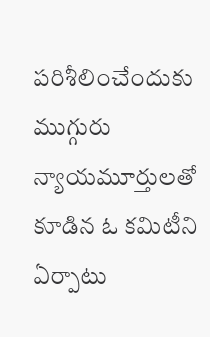పరిశీలించేందుకు ముగ్గురు న్యాయమూర్తులతో కూడిన ఓ కమిటీని ఏర్పాటు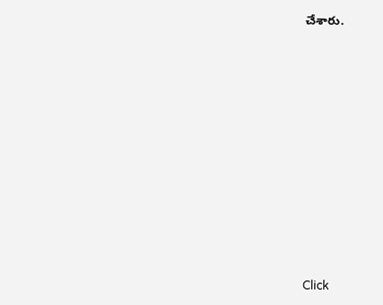చేశారు.












Click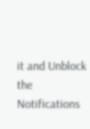it and Unblock the Notifications